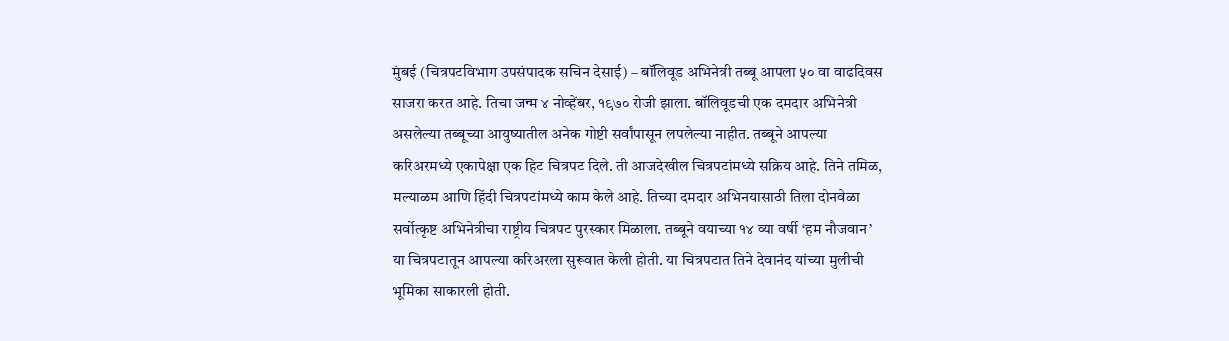मुंबई (चित्रपटविभाग उपसंपादक सचिन देसाई) – बॉलिवूड अभिनेत्री तब्बू आपला ५० वा वाढदिवस साजरा करत आहे. तिचा जन्म ४ नोव्हेंबर, १९७० रोजी झाला. बॉलिवूडची एक दमदार अभिनेत्री असलेल्या तब्बूच्या आयुष्यातील अनेक गोष्टी सर्वांपासून लपलेल्या नाहीत. तब्बूने आपल्या करिअरमध्ये एकापेक्षा एक हिट चित्रपट दिले. ती आजदेखील चित्रपटांमध्ये सक्रिय आहे. तिने तमिळ, मल्याळम आणि हिंदी चित्रपटांमध्ये काम केले आहे. तिच्या दमदार अभिनयासाठी तिला दोनवेळा सर्वोत्कृष्ट अभिनेत्रीचा राष्ट्रीय चित्रपट पुरस्कार मिळाला. तब्बूने वयाच्या १४ व्या वर्षी ‘हम नौजवान’ या चित्रपटातून आपल्या करिअरला सुरूवात केली होती. या चित्रपटात तिने देवानंद यांच्या मुलीची भूमिका साकारली होती.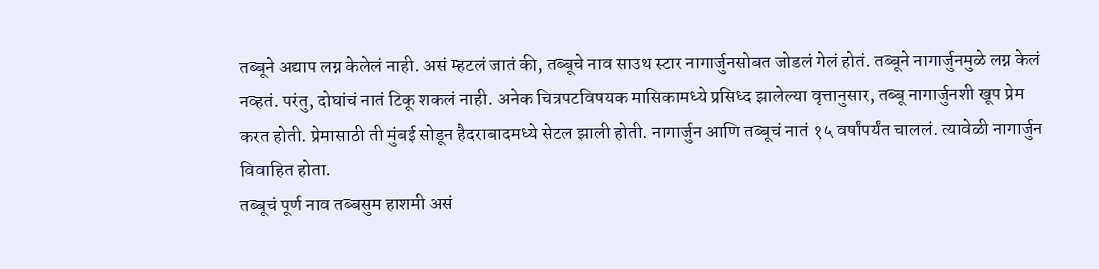तब्बूने अद्याप लग्न केलेलं नाही. असं म्हटलं जातं की, तब्बूचे नाव साउथ स्टार नागार्जुनसोबत जोडलं गेलं होतं. तब्बूने नागार्जुनमुळे लग्न केलं नव्हतं. परंतु, दोघांचं नातं टिकू शकलं नाही. अनेक चित्रपटविषयक मासिकामध्ये प्रसिध्द झालेल्या वृत्तानुसार, तब्बू नागार्जुनशी खूप प्रेम करत होती. प्रेमासाठी ती मुंबई सोडून हैदराबादमध्ये सेटल झाली होती. नागार्जुन आणि तब्बूचं नातं १५ वर्षांपर्यंत चाललं. त्यावेळी नागार्जुन विवाहित होता.
तब्बूचं पूर्ण नाव तब्बसुम हाशमी असं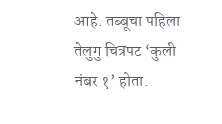आहे. तब्बूचा पहिला तेलुगु चित्रपट ‘कुली नंबर १’ होता.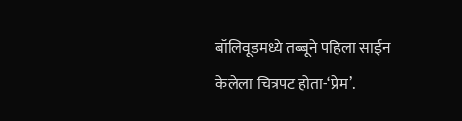बॉलिवूडमध्ये तब्बूने पहिला साईन केलेला चित्रपट होता-‘प्रेम’.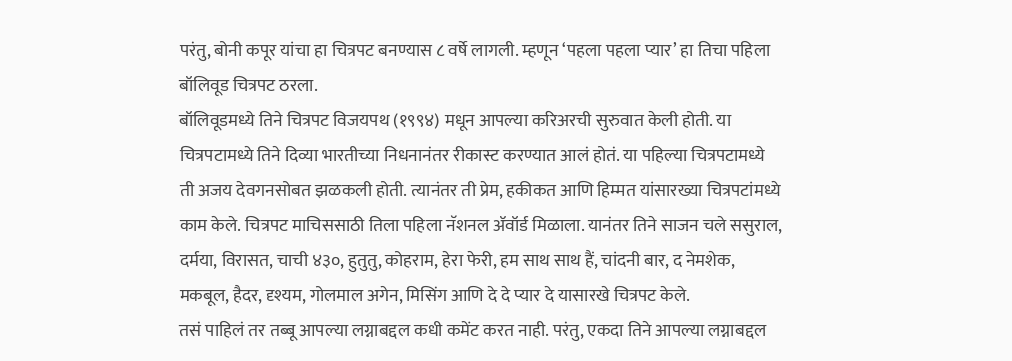परंतु, बोनी कपूर यांचा हा चित्रपट बनण्यास ८ वर्षे लागली. म्हणून ‘पहला पहला प्यार’ हा तिचा पहिला बॉलिवूड चित्रपट ठरला.
बॉलिवूडमध्ये तिने चित्रपट विजयपथ (१९९४) मधून आपल्या करिअरची सुरुवात केली होती. या चित्रपटामध्ये तिने दिव्या भारतीच्या निधनानंतर रीकास्ट करण्यात आलं होतं. या पहिल्या चित्रपटामध्ये ती अजय देवगनसोबत झळकली होती. त्यानंतर ती प्रेम, हकीकत आणि हिम्मत यांसारख्या चित्रपटांमध्ये काम केले. चित्रपट माचिससाठी तिला पहिला नॅशनल ॲवॉर्ड मिळाला. यानंतर तिने साजन चले ससुराल, दर्मया, विरासत, चाची ४३०, हुतुतु, कोहराम, हेरा फेरी, हम साथ साथ हैं, चांदनी बार, द नेमशेक, मकबूल, हैदर, दृश्यम, गोलमाल अगेन, मिसिंग आणि दे दे प्यार दे यासारखे चित्रपट केले.
तसं पाहिलं तर तब्बू आपल्या लग्नाबद्दल कधी कमेंट करत नाही. परंतु, एकदा तिने आपल्या लग्नाबद्दल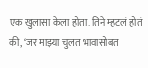एक खुलासा केला होता. तिने म्हटलं होतं की, ‘जर माझ्या चुलत भावासोबत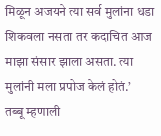मिळून अजयने त्या सर्व मुलांना धडा शिकवला नसता तर कदाचित आज माझा संसार झाला असता. त्या मुलांनी मला प्रपोज केलं होतं.’
तब्बू म्हणाली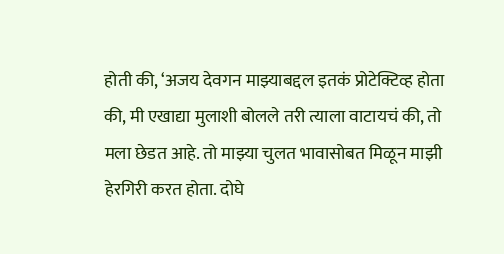होती की, ‘अजय देवगन माझ्याबद्दल इतकं प्रोटेक्टिव्ह होता की, मी एखाद्या मुलाशी बोलले तरी त्याला वाटायचं की, तो मला छेडत आहे. तो माझ्या चुलत भावासोबत मिळून माझी हेरगिरी करत होता. दोघे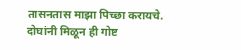तासनतास माझा पिच्छा करायचे. दोघांनी मिळून ही गोष्ट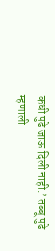कधी पुढे जाऊ दिली नाही.’ तब्बू पुढे म्हणाली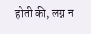होती की, लग्न न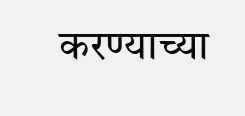करण्याच्या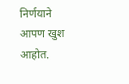निर्णयाने आपण खुश आहोत.